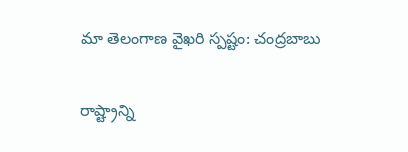మా తెలంగాణ వైఖరి స్పష్టం: చంద్రబాబు

రాష్ట్రాన్ని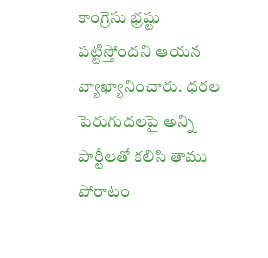కాంగ్రెసు భ్రష్టు పట్టిస్తోందని ఆయన వ్యాఖ్యానించారు. ధరల పెరుగుదలపై అన్ని పార్టీలతో కలిసి తాము పోరాటం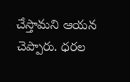చేస్తామని ఆయన చెప్పారు. ధరల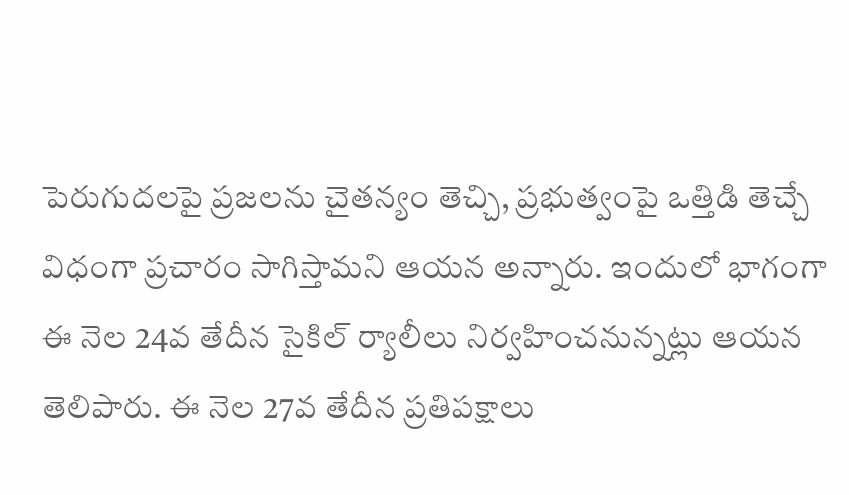పెరుగుదలపై ప్రజలను చైతన్యం తెచ్చి, ప్రభుత్వంపై ఒత్తిడి తెచ్చే విధంగా ప్రచారం సాగిస్తామని ఆయన అన్నారు. ఇందులో భాగంగా ఈ నెల 24వ తేదీన సైకిల్ ర్యాలీలు నిర్వహించనున్నట్లు ఆయన తెలిపారు. ఈ నెల 27వ తేదీన ప్రతిపక్షాలు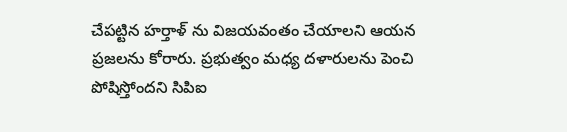చేపట్టిన హర్తాళ్ ను విజయవంతం చేయాలని ఆయన ప్రజలను కోరారు. ప్రభుత్వం మధ్య దళారులను పెంచి పోషిస్తోందని సిపిఐ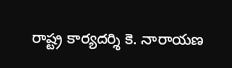రాష్ట్ర కార్యదర్శి కె. నారాయణ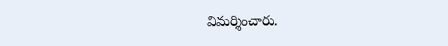విమర్శించారు.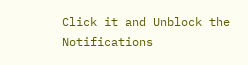Click it and Unblock the Notifications